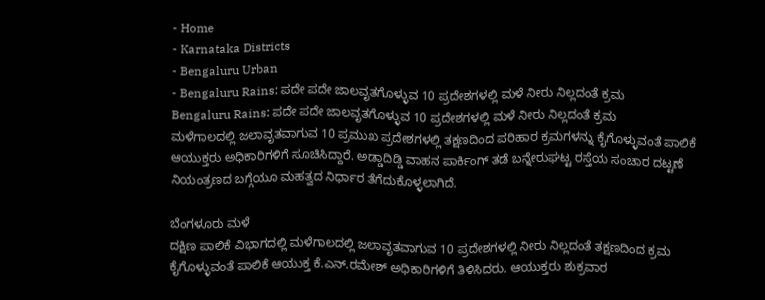- Home
- Karnataka Districts
- Bengaluru Urban
- Bengaluru Rains: ಪದೇ ಪದೇ ಜಾಲವೃತಗೊಳ್ಳುವ 10 ಪ್ರದೇಶಗಳಲ್ಲಿ ಮಳೆ ನೀರು ನಿಲ್ಲದಂತೆ ಕ್ರಮ
Bengaluru Rains: ಪದೇ ಪದೇ ಜಾಲವೃತಗೊಳ್ಳುವ 10 ಪ್ರದೇಶಗಳಲ್ಲಿ ಮಳೆ ನೀರು ನಿಲ್ಲದಂತೆ ಕ್ರಮ
ಮಳೆಗಾಲದಲ್ಲಿ ಜಲಾವೃತವಾಗುವ 10 ಪ್ರಮುಖ ಪ್ರದೇಶಗಳಲ್ಲಿ ತಕ್ಷಣದಿಂದ ಪರಿಹಾರ ಕ್ರಮಗಳನ್ನು ಕೈಗೊಳ್ಳುವಂತೆ ಪಾಲಿಕೆ ಆಯುಕ್ತರು ಅಧಿಕಾರಿಗಳಿಗೆ ಸೂಚಿಸಿದ್ದಾರೆ. ಅಡ್ಡಾದಿಡ್ಡಿ ವಾಹನ ಪಾರ್ಕಿಂಗ್ ತಡೆ ಬನ್ನೇರುಘಟ್ಟ ರಸ್ತೆಯ ಸಂಚಾರ ದಟ್ಟಣೆ ನಿಯಂತ್ರಣದ ಬಗ್ಗೆಯೂ ಮಹತ್ವದ ನಿರ್ಧಾರ ತೆಗೆದುಕೊಳ್ಳಲಾಗಿದೆ.

ಬೆಂಗಳೂರು ಮಳೆ
ದಕ್ಷಿಣ ಪಾಲಿಕೆ ವಿಭಾಗದಲ್ಲಿ ಮಳೆಗಾಲದಲ್ಲಿ ಜಲಾವೃತವಾಗುವ 10 ಪ್ರದೇಶಗಳಲ್ಲಿ ನೀರು ನಿಲ್ಲದಂತೆ ತಕ್ಷಣದಿಂದ ಕ್ರಮ ಕೈಗೊಳ್ಳುವಂತೆ ಪಾಲಿಕೆ ಆಯುಕ್ತ ಕೆ.ಎನ್.ರಮೇಶ್ ಅಧಿಕಾರಿಗಳಿಗೆ ತಿಳಿಸಿದರು. ಆಯುಕ್ತರು ಶುಕ್ರವಾರ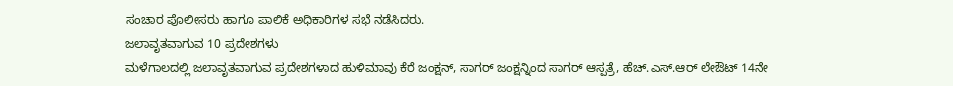ಸಂಚಾರ ಪೊಲೀಸರು ಹಾಗೂ ಪಾಲಿಕೆ ಅಧಿಕಾರಿಗಳ ಸಭೆ ನಡೆಸಿದರು.
ಜಲಾವೃತವಾಗುವ 10 ಪ್ರದೇಶಗಳು
ಮಳೆಗಾಲದಲ್ಲಿ ಜಲಾವೃತವಾಗುವ ಪ್ರದೇಶಗಳಾದ ಹುಳಿಮಾವು ಕೆರೆ ಜಂಕ್ಷನ್, ಸಾಗರ್ ಜಂಕ್ಷನ್ನಿಂದ ಸಾಗರ್ ಆಸ್ಪತ್ರೆ, ಹೆಚ್.ಎಸ್.ಆರ್ ಲೇಔಟ್ 14ನೇ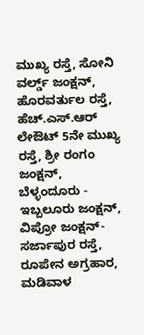ಮುಖ್ಯ ರಸ್ತೆ, ಸೋನಿ ವರ್ಲ್ಡ್ ಜಂಕ್ಷನ್, ಹೊರವರ್ತುಲ ರಸ್ತೆ, ಹೆಚ್.ಎಸ್.ಆರ್ ಲೇಔಟ್ 5ನೇ ಮುಖ್ಯ ರಸ್ತೆ, ಶ್ರೀ ರಂಗಂ ಜಂಕ್ಷನ್, ಬೆಳ್ಳಂದೂರು - ಇಬ್ಬಲೂರು ಜಂಕ್ಷನ್, ವಿಪ್ರೋ ಜಂಕ್ಷನ್-ಸರ್ಜಾಪುರ ರಸ್ತೆ, ರೂಪೇನ ಅಗ್ರಹಾರ, ಮಡಿವಾಳ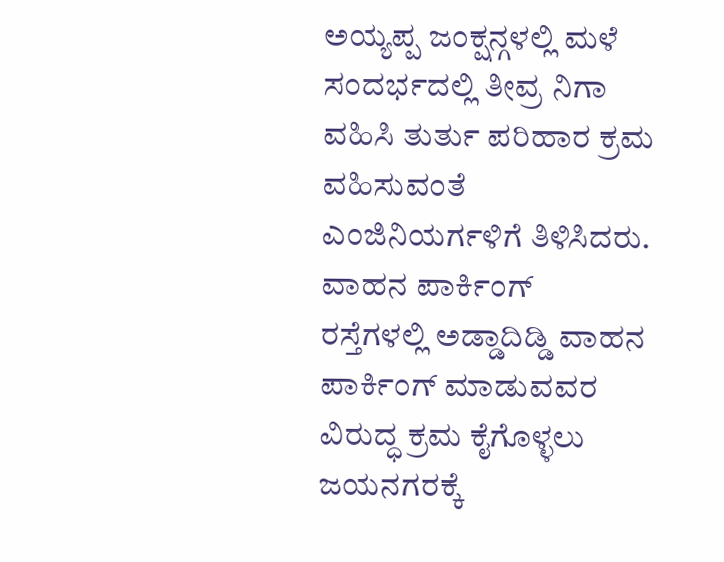ಅಯ್ಯಪ್ಪ ಜಂಕ್ಷನ್ಗಳಲ್ಲಿ ಮಳೆ ಸಂದರ್ಭದಲ್ಲಿ ತೀವ್ರ ನಿಗಾ ವಹಿಸಿ ತುರ್ತು ಪರಿಹಾರ ಕ್ರಮ ವಹಿಸುವಂತೆ ಎಂಜಿನಿಯರ್ಗಳಿಗೆ ತಿಳಿಸಿದರು.
ವಾಹನ ಪಾರ್ಕಿಂಗ್
ರಸ್ತೆಗಳಲ್ಲಿ ಅಡ್ಡಾದಿಡ್ಡಿ ವಾಹನ ಪಾರ್ಕಿಂಗ್ ಮಾಡುವವರ ವಿರುದ್ಧ ಕ್ರಮ ಕೈಗೊಳ್ಳಲು ಜಯನಗರಕ್ಕೆ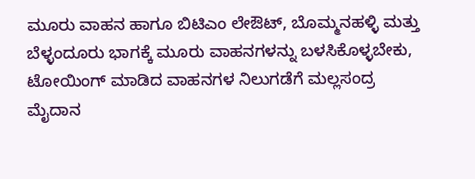ಮೂರು ವಾಹನ ಹಾಗೂ ಬಿಟಿಎಂ ಲೇಔಟ್, ಬೊಮ್ಮನಹಳ್ಳಿ ಮತ್ತು ಬೆಳ್ಳಂದೂರು ಭಾಗಕ್ಕೆ ಮೂರು ವಾಹನಗಳನ್ನು ಬಳಸಿಕೊಳ್ಳಬೇಕು, ಟೋಯಿಂಗ್ ಮಾಡಿದ ವಾಹನಗಳ ನಿಲುಗಡೆಗೆ ಮಲ್ಲಸಂದ್ರ ಮೈದಾನ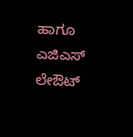ಹಾಗೂ ಎಜಿಎಸ್ ಲೇಔಟ್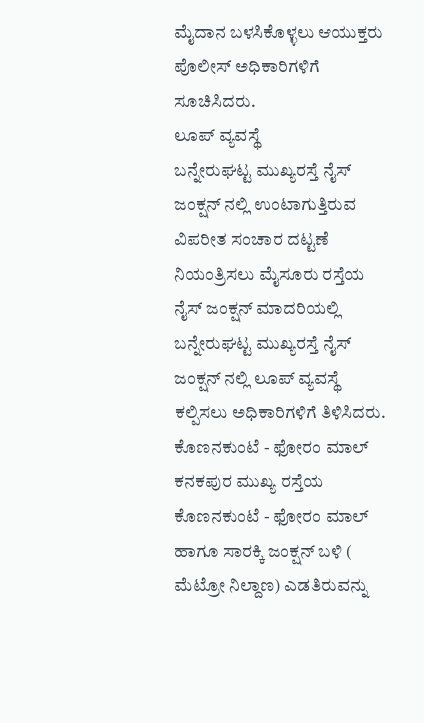ಮೈದಾನ ಬಳಸಿಕೊಳ್ಳಲು ಆಯುಕ್ತರು ಪೊಲೀಸ್ ಅಧಿಕಾರಿಗಳಿಗೆ ಸೂಚಿಸಿದರು.
ಲೂಪ್ ವ್ಯವಸ್ಥೆ
ಬನ್ನೇರುಘಟ್ಟ ಮುಖ್ಯರಸ್ತೆ ನೈಸ್ ಜಂಕ್ಷನ್ ನಲ್ಲಿ ಉಂಟಾಗುತ್ತಿರುವ ವಿಪರೀತ ಸಂಚಾರ ದಟ್ಟಣೆ ನಿಯಂತ್ರಿಸಲು ಮೈಸೂರು ರಸ್ತೆಯ ನೈಸ್ ಜಂಕ್ಷನ್ ಮಾದರಿಯಲ್ಲಿ ಬನ್ನೇರುಘಟ್ಟ ಮುಖ್ಯರಸ್ತೆ ನೈಸ್ ಜಂಕ್ಷನ್ ನಲ್ಲಿ ಲೂಪ್ ವ್ಯವಸ್ಥೆ ಕಲ್ಪಿಸಲು ಅಧಿಕಾರಿಗಳಿಗೆ ತಿಳಿಸಿದರು.
ಕೊಣನಕುಂಟೆ - ಫೋರಂ ಮಾಲ್
ಕನಕಪುರ ಮುಖ್ಯ ರಸ್ತೆಯ ಕೊಣನಕುಂಟೆ - ಫೋರಂ ಮಾಲ್ ಹಾಗೂ ಸಾರಕ್ಕಿ ಜಂಕ್ಷನ್ ಬಳಿ ( ಮೆಟ್ರೋ ನಿಲ್ದಾಣ) ಎಡತಿರುವನ್ನು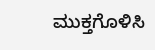ಮುಕ್ತಗೊಳಿಸಿ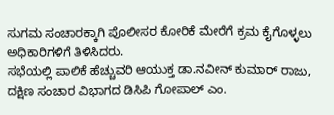ಸುಗಮ ಸಂಚಾರಕ್ಕಾಗಿ ಪೊಲೀಸರ ಕೋರಿಕೆ ಮೇರೆಗೆ ಕ್ರಮ ಕೈಗೊಳ್ಳಲು ಅಧಿಕಾರಿಗಳಿಗೆ ತಿಳಿಸಿದರು.
ಸಭೆಯಲ್ಲಿ ಪಾಲಿಕೆ ಹೆಚ್ಚುವರಿ ಆಯುಕ್ತ ಡಾ.ನವೀನ್ ಕುಮಾರ್ ರಾಜು, ದಕ್ಷಿಣ ಸಂಚಾರ ವಿಭಾಗದ ಡಿಸಿಪಿ ಗೋಪಾಲ್ ಎಂ.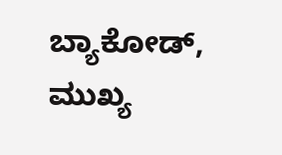ಬ್ಯಾಕೋಡ್, ಮುಖ್ಯ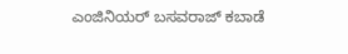ಎಂಜಿನಿಯರ್ ಬಸವರಾಜ್ ಕಬಾಡೆ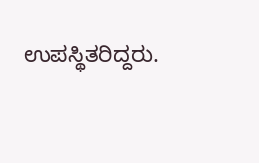ಉಪಸ್ಥಿತರಿದ್ದರು.